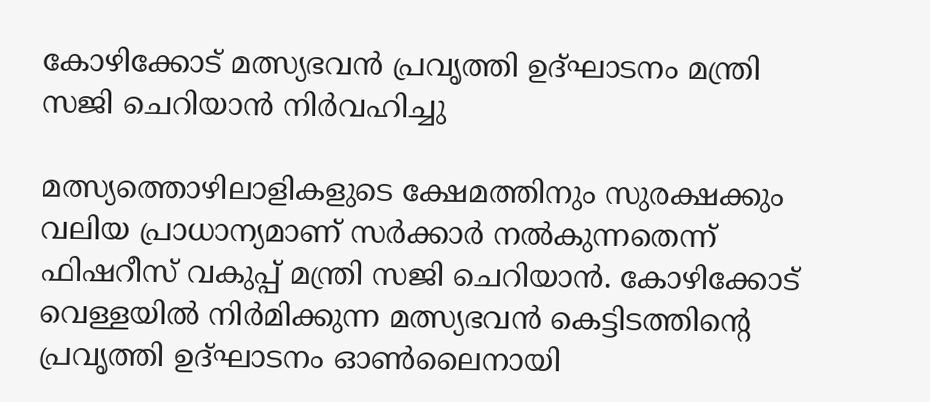കോഴിക്കോട് മത്സ്യഭവൻ പ്രവൃത്തി ഉദ്ഘാടനം മന്ത്രി സജി ചെറിയാൻ നിർവഹിച്ചു

മത്സ്യത്തൊഴിലാളികളുടെ ക്ഷേമത്തിനും സുരക്ഷക്കും വലിയ പ്രാധാന്യമാണ് സർക്കാർ നൽകുന്നതെന്ന് ഫിഷറീസ് വകുപ്പ് മന്ത്രി സജി ചെറിയാൻ. കോഴിക്കോട് വെള്ളയിൽ നിർമിക്കുന്ന മത്സ്യഭവൻ കെട്ടിടത്തിന്റെ പ്രവൃത്തി ഉദ്ഘാടനം ഓൺലൈനായി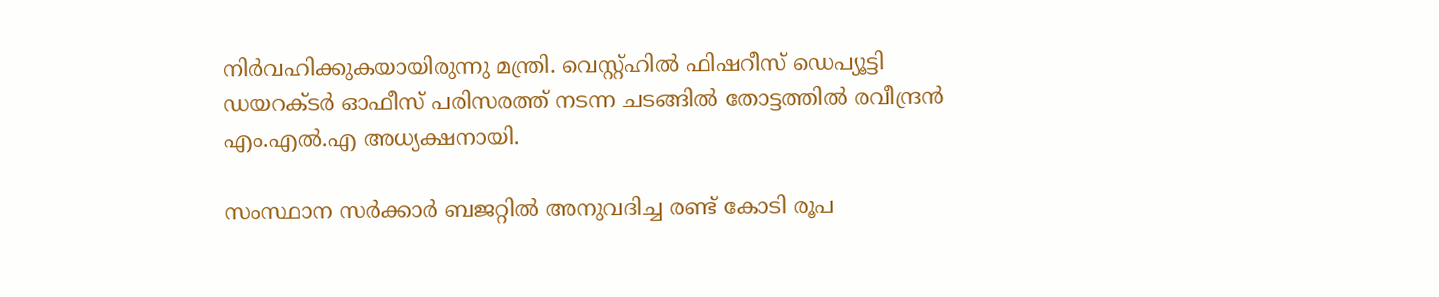നിർവഹിക്കുകയായിരുന്നു മന്ത്രി. വെസ്റ്റ്ഹിൽ ഫിഷറീസ് ഡെപ്യൂട്ടി ഡയറക്‌ടർ ഓഫീസ് പരിസരത്ത് നടന്ന ചടങ്ങിൽ തോട്ടത്തിൽ രവീന്ദ്രൻ എം.എൽ.എ അധ്യക്ഷനായി.

സംസ്ഥാന സർക്കാർ ബജറ്റിൽ അനുവദിച്ച രണ്ട് കോടി രൂപ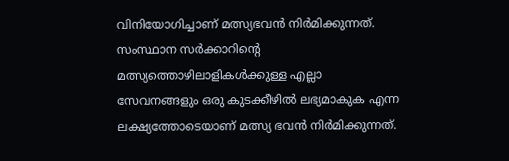വിനിയോഗിച്ചാണ് മത്സ്യഭവൻ നിർമിക്കുന്നത്. സംസ്ഥാന സർക്കാറിന്റെ മത്സ്യത്തൊഴിലാളികൾക്കുള്ള എല്ലാ സേവനങ്ങളും ഒരു കുടക്കീഴിൽ ലഭ്യമാകുക എന്ന ലക്ഷ്യത്തോടെയാണ് മത്സ്യ ഭവൻ നിർമിക്കുന്നത്.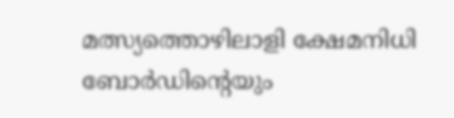മത്സ്യത്തൊഴിലാളി ക്ഷേമനിധി ബോർഡിന്റെയും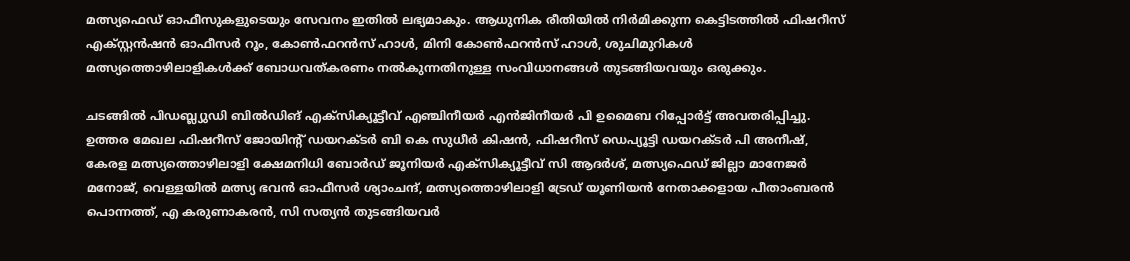മത്സ്യഫെഡ് ഓഫീസുകളുടെയും സേവനം ഇതിൽ ലഭ്യമാകും. ആധുനിക രീതിയിൽ നിർമിക്കുന്ന കെട്ടിടത്തിൽ ഫിഷറീസ് എക്സ്റ്റൻഷൻ ഓഫീസർ റൂം, കോൺഫറൻസ് ഹാൾ, മിനി കോൺഫറൻസ് ഹാൾ, ശുചിമുറികൾ മത്സ്യത്തൊഴിലാളികൾക്ക് ബോധവത്കരണം നൽകുന്നതിനുള്ള സംവിധാനങ്ങൾ തുടങ്ങിയവയും ഒരുക്കും.

ചടങ്ങിൽ പിഡബ്ല്യുഡി ബിൽഡിങ് എക്സിക്യൂട്ടീവ് എഞ്ചിനീയർ എൻജിനീയർ പി ഉമൈബ റിപ്പോർട്ട് അവതരിപ്പിച്ചു. ഉത്തര മേഖല ഫിഷറീസ് ജോയിൻ്റ് ഡയറക്ടർ ബി കെ സുധീർ കിഷൻ, ഫിഷറീസ് ഡെപ്യൂട്ടി ഡയറക്ടർ പി അനീഷ്, കേരള മത്സ്യത്തൊഴിലാളി ക്ഷേമനിധി ബോർഡ് ജൂനിയർ എക്സിക്യൂട്ടീവ് സി ആദർശ്, മത്സ്യഫെഡ് ജില്ലാ മാനേജർ മനോജ്, വെള്ളയിൽ മത്സ്യ ഭവൻ ഓഫീസർ ശ്യാംചന്ദ്, മത്സ്യത്തൊഴിലാളി ട്രേഡ് യൂണിയൻ നേതാക്കളായ പീതാംബരൻ പൊന്നത്ത്, എ കരുണാകരൻ, സി സത്യൻ തുടങ്ങിയവർ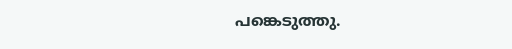പങ്കെടുത്തു.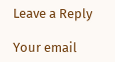Leave a Reply

Your email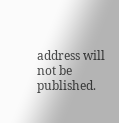address will not be published.